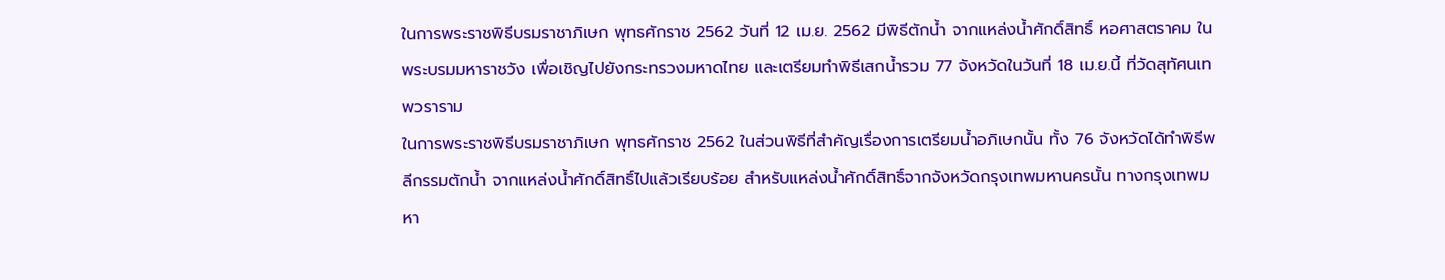ในการพระราชพิธีบรมราชาภิเษก พุทธศักราช 2562 วันที่ 12 เม.ย. 2562 มีพิธีตักน้ำ จากแหล่งน้ำศักดิ์สิทธิ์ หอศาสตราคม ในพระบรมมหาราชวัง เพื่อเชิญไปยังกระทรวงมหาดไทย และเตรียมทำพิธีเสกน้ำรวม 77 จังหวัดในวันที่ 18 เม.ย.นี้ ที่วัดสุทัศนเทพวราราม
ในการพระราชพิธีบรมราชาภิเษก พุทธศักราช 2562 ในส่วนพิธีที่สำคัญเรื่องการเตรียมน้ำอภิเษกนั้น ทั้ง 76 จังหวัดได้ทำพิธีพลีกรรมตักน้ำ จากแหล่งน้ำศักดิ์สิทธิ์ไปแล้วเรียบร้อย สำหรับแหล่งน้ำศักดิ์สิทธิ์จากจังหวัดกรุงเทพมหานครนั้น ทางกรุงเทพมหา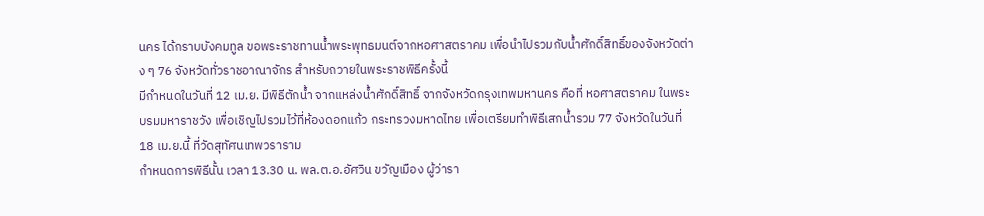นคร ได้กราบบังคมทูล ขอพระราชทานน้ำพระพุทธมนต์จากหอศาสตราคม เพื่อนำไปรวมกับน้ำศักดิ์สิทธิ์ของจังหวัดต่าง ๆ 76 จังหวัดทั่วราชอาณาจักร สำหรับถวายในพระราชพิธีครั้งนี้
มีกำหนดในวันที่ 12 เม.ย. มีพิธีตักน้ำ จากแหล่งน้ำศักดิ์สิทธิ์ จากจังหวัดกรุงเทพมหานคร คือที่ หอศาสตราคม ในพระบรมมหาราชวัง เพื่อเชิญไปรวมไว้ที่ห้องดอกแก้ว กระทรวงมหาดไทย เพื่อเตรียมทำพิธีเสกน้ำรวม 77 จังหวัดในวันที่ 18 เม.ย.นี้ ที่วัดสุทัศนเทพวราราม
กำหนดการพิธีนั้น เวลา 13.30 น. พล.ต.อ.อัศวิน ขวัญเมือง ผู้ว่ารา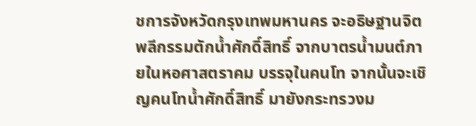ชการจังหวัดกรุงเทพมหานคร จะอธิษฐานจิตพลีกรรมตักน้ำศักดิ์สิทธิ์ จากบาตรน้ำมนต์ภายในหอศาสตราคม บรรจุในคนโท จากนั้นจะเชิญคนโทน้ำศักดิ์สิทธิ์ มายังกระทรวงม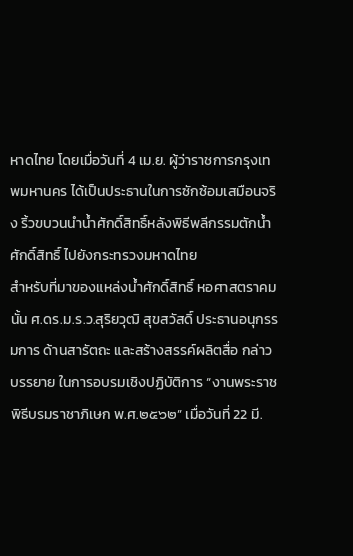หาดไทย โดยเมื่อวันที่ 4 เม.ย. ผู้ว่าราชการกรุงเทพมหานคร ได้เป็นประธานในการซักซ้อมเสมือนจริง ริ้วขบวนนำน้ำศักดิ์สิทธิ์หลังพิธีพลีกรรมตักน้ำศักดิ์สิทธิ์ ไปยังกระทรวงมหาดไทย
สำหรับที่มาของแหล่งน้ำศักดิ์สิทธิ์ หอศาสตราคมนั้น ศ.ดร.ม.ร.ว.สุริยวุฒิ สุขสวัสดิ์ ประธานอนุกรรมการ ด้านสารัตถะ และสร้างสรรค์ผลิตสื่อ กล่าวบรรยาย ในการอบรมเชิงปฏิบัติการ “งานพระราชพิธีบรมราชาภิเษก พ.ศ.๒๕๖๒” เมื่อวันที่ 22 มี.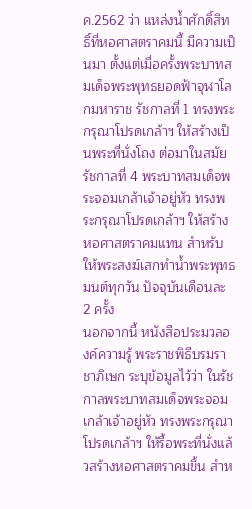ค.2562 ว่า แหล่งน้ำศักดิ์สิทธิ์ที่หอศาสตราคมนี้ มีความเป็นมา ตั้งแต่เมื่อครั้งพระบาทสมเด็จพระพุทธยอดฟ้าจุฬาโลกมหาราช รัชกาลที่ 1 ทรงพระกรุณาโปรดเกล้าฯ ให้สร้างเป็นพระที่นั่งโถง ต่อมาในสมัยรัชกาลที่ 4 พระบาทสมเด็จพระจอมเกล้าเจ้าอยู่หัว ทรงพระกรุณาโปรดเกล้าฯ ให้สร้างหอศาสตราคมแทน สำหรับให้พระสงฆ์เสกทำน้ำพระพุทธมนต์ทุกวัน ปัจจุบันเดือนละ 2 ครั้ง
นอกจากนี้ หนังสือประมวลองค์ความรู้ พระราชพิธีบรมราชาภิเษก ระบุข้อมูลไว้ว่า ในรัชกาลพระบาทสมเด็จพระจอมเกล้าเจ้าอยู่หัว ทรงพระกรุณาโปรดเกล้าฯ ให้รื้อพระที่นั่งแล้วสร้างหอศาสตราคมขึ้น สำห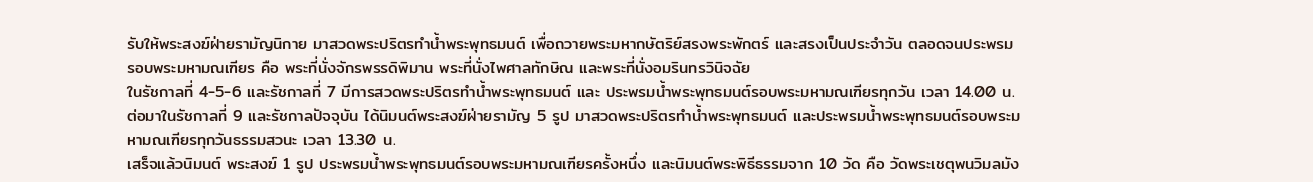รับให้พระสงฆ์ฝ่ายรามัญนิกาย มาสวดพระปริตรทำน้ำพระพุทธมนต์ เพื่อถวายพระมหากษัตริย์สรงพระพักตร์ และสรงเป็นประจำวัน ตลอดจนประพรมรอบพระมหามณเฑียร คือ พระที่นั่งจักรพรรดิพิมาน พระที่นั่งไพศาลทักษิณ และพระที่นั่งอมรินทรวินิจฉัย
ในรัชกาลที่ 4-5-6 และรัชกาลที่ 7 มีการสวดพระปริตรทำน้ำพระพุทธมนต์ และ ประพรมน้ำพระพุทธมนต์รอบพระมหามณเฑียรทุกวัน เวลา 14.00 น. ต่อมาในรัชกาลที่ 9 และรัชกาลปัจจุบัน ได้นิมนต์พระสงฆ์ฝ่ายรามัญ 5 รูป มาสวดพระปริตรทำน้ำพระพุทธมนต์ และประพรมน้ำพระพุทธมนต์รอบพระมหามณเฑียรทุกวันธรรมสวนะ เวลา 13.30 น.
เสร็จแล้วนิมนต์ พระสงฆ์ 1 รูป ประพรมน้ำพระพุทธมนต์รอบพระมหามณเฑียรครั้งหนึ่ง และนิมนต์พระพิธีธรรมจาก 10 วัด คือ วัดพระเชตุพนวิมลมัง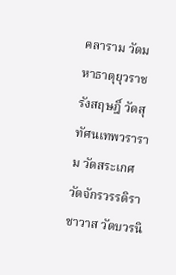คลาราม วัดมหาธาตุยุวราชรังสฤษฎิ์ วัดสุทัศนเทพวราราม วัดสระเกศ วัดจักรวรรดิราชาวาส วัดบวรนิ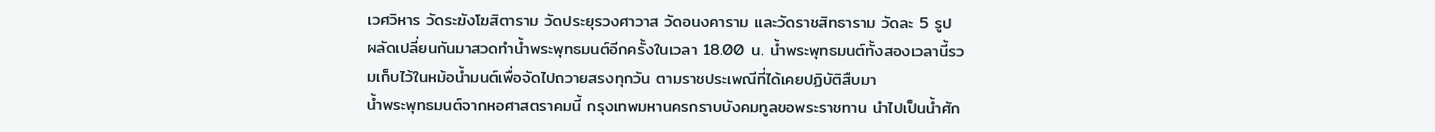เวศวิหาร วัดระฆังโฆสิตาราม วัดประยุรวงศาวาส วัดอนงคาราม และวัดราชสิทธาราม วัดละ 5 รูป ผลัดเปลี่ยนกันมาสวดทำน้ำพระพุทธมนต์อีกครั้งในเวลา 18.00 น. น้ำพระพุทธมนต์ทั้งสองเวลานี้รวมเก็บไว้ในหม้อน้ำมนต์เพื่อจัดไปถวายสรงทุกวัน ตามราชประเพณีที่ได้เคยปฏิบัติสืบมา
น้ำพระพุทธมนต์จากหอศาสตราคมนี้ กรุงเทพมหานครกราบบังคมทูลขอพระราชทาน นำไปเป็นน้ำศัก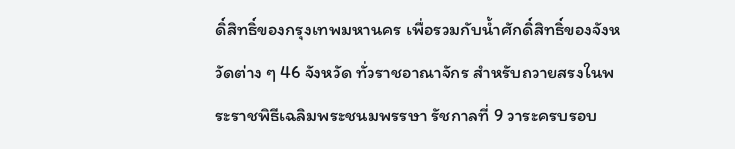ดิ์สิทธิ์ของกรุงเทพมหานคร เพื่อรวมกับน้ำศักดิ์สิทธิ์ของจังหวัดต่าง ๆ 46 จังหวัด ทั่วราชอาณาจักร สำหรับถวายสรงในพระราชพิธีเฉลิมพระชนมพรรษา รัชกาลที่ 9 วาระครบรอบ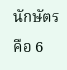นักษัตร คือ 6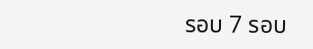รอบ 7 รอบ